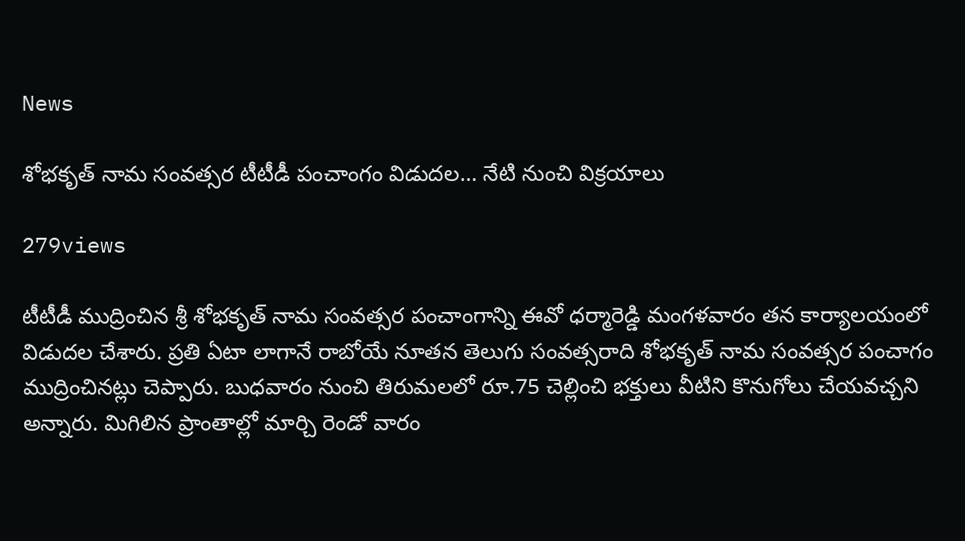News

శోభకృత్ నామ సంవత్సర టీటీడీ పంచాంగం విడుదల… నేటి నుంచి విక్రయాలు

279views

టీటీడీ ముద్రించిన శ్రీ శోభకృత్ నామ సంవత్సర పంచాంగాన్ని ఈవో ధర్మారెడ్డి మంగళవారం తన కార్యాలయంలో విడుదల చేశారు. ప్రతి ఏటా లాగానే రాబోయే నూతన తెలుగు సంవత్సరాది శోభకృత్ నామ సంవత్సర పంచాగం ముద్రించినట్లు చెప్పారు. బుధవారం నుంచి తిరుమలలో రూ.75 చెల్లించి భక్తులు వీటిని కొనుగోలు చేయవచ్చని అన్నారు. మిగిలిన ప్రాంతాల్లో మార్చి రెండో వారం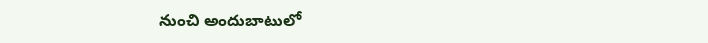నుంచి అందుబాటులో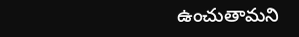ఉంచుతామని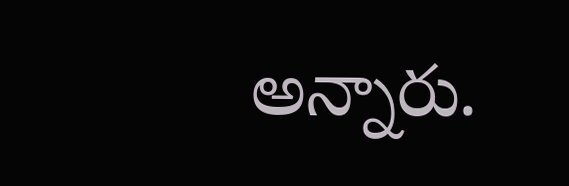అన్నారు.